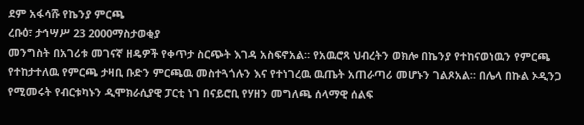ደም አፋሳሹ የኬንያ ምርጫ
ረቡዕ፣ ታኅሣሥ 23 2000ማስታወቂያ
መንግስት በአገሪቱ መገናኛ ዘዴዎች የቀጥታ ስርጭት እገዳ አስፍኖአል። የአዉሮጻ ህብረትን ወክሎ በኬንያ የተከናወነዉን የምርጫ የተከታተለዉ የምርጫ ታዛቢ ቡድን ምርጫዉ መስተጓጎሉን እና የተነገረዉ ዉጤት አጠራጣሪ መሆኑን ገልጾአል። በሌላ በኩል ኦዲንጋ የሚመሩት የብርቱካኑን ዲሞክራሲያዊ ፓርቲ ነገ በናይሮቢ የሃዘን መግለጫ ሰላማዊ ሰልፍ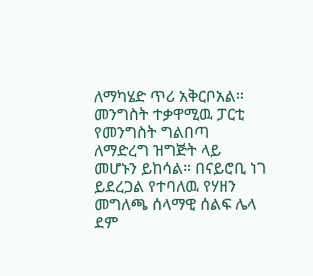ለማካሄድ ጥሪ አቅርቦአል። መንግስት ተቃዋሚዉ ፓርቲ የመንግስት ግልበጣ ለማድረግ ዝግጅት ላይ መሆኑን ይከሳል። በናይሮቢ ነገ ይደረጋል የተባለዉ የሃዘን መግለጫ ሰላማዊ ሰልፍ ሌላ ደም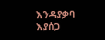እንዳያቃባ እያሰጋ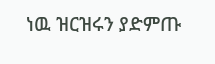ነዉ ዝርዝሩን ያድምጡ